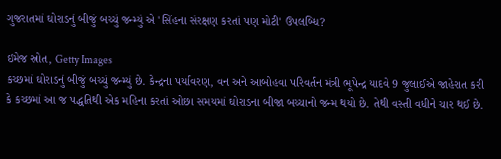ગુજરાતમાં ઘોરાડનું બીજું બચ્ચું જન્મ્યું એ 'સિંહના સંરક્ષણ કરતાં પણ મોટી' ઉપલબ્ધિ?

ઇમેજ સ્રોત, Getty Images
કચ્છમાં ઘોરાડનું બીજું બચ્ચું જન્મ્યું છે. કેન્દ્રના પર્યાવરણ, વન અને આબોહવા પરિવર્તન મંત્રી ભૂપેન્દ્ર યાદવે 9 જુલાઈએ જાહેરાત કરી કે કચ્છમાં આ જ પદ્ધતિથી એક મહિના કરતાં ઓછા સમયમાં ઘોરાડના બીજા બચ્ચાનો જન્મ થયો છે. તેથી વસ્તી વધીને ચાર થઈ છે.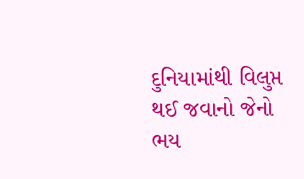દુનિયામાંથી વિલુપ્ત થઈ જવાનો જેનો ભય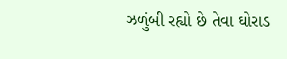ઝળુંબી રહ્યો છે તેવા ઘોરાડ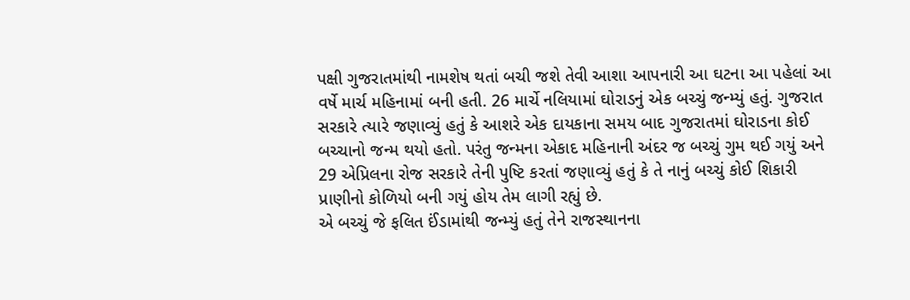પક્ષી ગુજરાતમાંથી નામશેષ થતાં બચી જશે તેવી આશા આપનારી આ ઘટના આ પહેલાં આ વર્ષે માર્ચ મહિનામાં બની હતી. 26 માર્ચે નલિયામાં ઘોરાડનું એક બચ્ચું જન્મ્યું હતું. ગુજરાત સરકારે ત્યારે જણાવ્યું હતું કે આશરે એક દાયકાના સમય બાદ ગુજરાતમાં ઘોરાડના કોઈ બચ્ચાનો જન્મ થયો હતો. પરંતુ જન્મના એકાદ મહિનાની અંદર જ બચ્ચું ગુમ થઈ ગયું અને 29 એપ્રિલના રોજ સરકારે તેની પુષ્ટિ કરતાં જણાવ્યું હતું કે તે નાનું બચ્ચું કોઈ શિકારી પ્રાણીનો કોળિયો બની ગયું હોય તેમ લાગી રહ્યું છે.
એ બચ્ચું જે ફલિત ઈંડામાંથી જન્મ્યું હતું તેને રાજસ્થાનના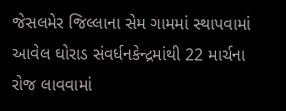જેસલમેર જિલ્લાના સેમ ગામમાં સ્થાપવામાં આવેલ ઘોરાડ સંવર્ધનકેન્દ્રમાંથી 22 માર્ચના રોજ લાવવામાં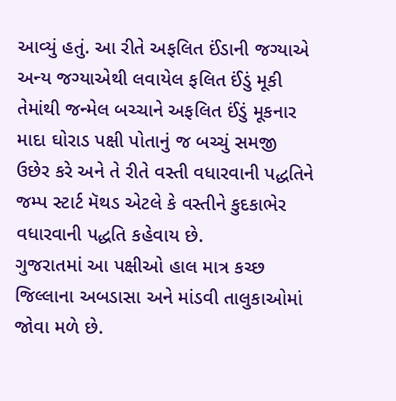આવ્યું હતું. આ રીતે અફલિત ઈંડાની જગ્યાએ અન્ય જગ્યાએથી લવાયેલ ફલિત ઈંડું મૂકી તેમાંથી જન્મેલ બચ્ચાને અફલિત ઈંડું મૂકનાર માદા ઘોરાડ પક્ષી પોતાનું જ બચ્ચું સમજી ઉછેર કરે અને તે રીતે વસ્તી વધારવાની પદ્ધતિને જમ્પ સ્ટાર્ટ મૅથડ એટલે કે વસ્તીને કુદકાભેર વધારવાની પદ્ધતિ કહેવાય છે.
ગુજરાતમાં આ પક્ષીઓ હાલ માત્ર કચ્છ જિલ્લાના અબડાસા અને માંડવી તાલુકાઓમાં જોવા મળે છે.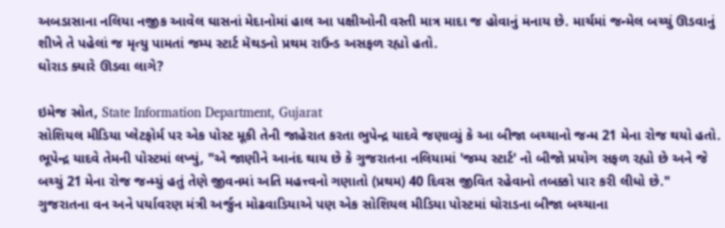અબડાસાના નલિયા નજીક આવેલ ઘાસનાં મેદાનોમાં હાલ આ પક્ષીઓની વસ્તી માત્ર માદા જ હોવાનું મનાય છે. માર્ચમાં જન્મેલ બચ્ચું ઊડવાનું શીખે તે પહેલાં જ મૃત્યુ પામતાં જમ્પ સ્ટાર્ટ મૅથડનો પ્રથમ રાઉન્ડ અસફળ રહ્યો હતો.
ઘોરાડ ક્યારે ઊડવા લાગે?

ઇમેજ સ્રોત, State Information Department, Gujarat
સોશિયલ મીડિયા પ્લેટફોર્મ પર એક પોસ્ટ મૂકી તેની જાહેરાત કરતા ભુપેન્દ્ર યાદવે જણાવ્યું કે આ બીજા બચ્ચાનો જન્મ 21 મેના રોજ થયો હતો.
ભૂપેન્દ્ર યાદવે તેમની પોસ્ટમાં લખ્યું, "એ જાણીને આનંદ થાય છે કે ગુજરાતના નલિયામાં 'જમ્પ સ્ટાર્ટ' નો બીજો પ્રયોગ સફળ રહ્યો છે અને જે બચ્ચું 21 મેના રોજ જન્મ્યું હતું તેણે જીવનમાં અતિ મહત્ત્વનો ગણાતો (પ્રથમ) 40 દિવસ જીવિત રહેવાનો તબક્કો પાર કરી લીધો છે."
ગુજરાતના વન અને પર્યાવરણ મંત્રી અર્જુન મોઢવાડિયાએ પણ એક સોશિયલ મીડિયા પોસ્ટમાં ઘોરાડના બીજા બચ્ચાના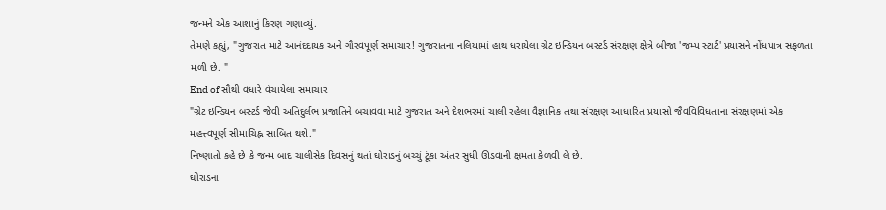જન્મને એક આશાનું કિરણ ગણાવ્યું.
તેમણે કહ્યું, "ગુજરાત માટે આનંદદાયક અને ગૌરવપૂર્ણ સમાચાર! ગુજરાતના નલિયામાં હાથ ધરાયેલા ગ્રેટ ઇન્ડિયન બસ્ટર્ડ સંરક્ષણ ક્ષેત્રે બીજા 'જમ્પ સ્ટાર્ટ' પ્રયાસને નોંધપાત્ર સફળતા મળી છે. "
End of સૌથી વધારે વંચાયેલા સમાચાર
"ગ્રેટ ઇન્ડિયન બસ્ટર્ડ જેવી અતિદુર્લભ પ્રજાતિને બચાવવા માટે ગુજરાત અને દેશભરમાં ચાલી રહેલા વૈજ્ઞાનિક તથા સંરક્ષણ આધારિત પ્રયાસો જૈવવિવિધતાના સંરક્ષણમાં એક મહત્ત્વપૂર્ણ સીમાચિહ્ન સાબિત થશે."
નિષ્ણાતો કહે છે કે જન્મ બાદ ચાલીસેક દિવસનું થતાં ઘોરાડનું બચ્ચું ટૂંકા અંતર સુધી ઊડવાની ક્ષમતા કેળવી લે છે.
ઘોરાડના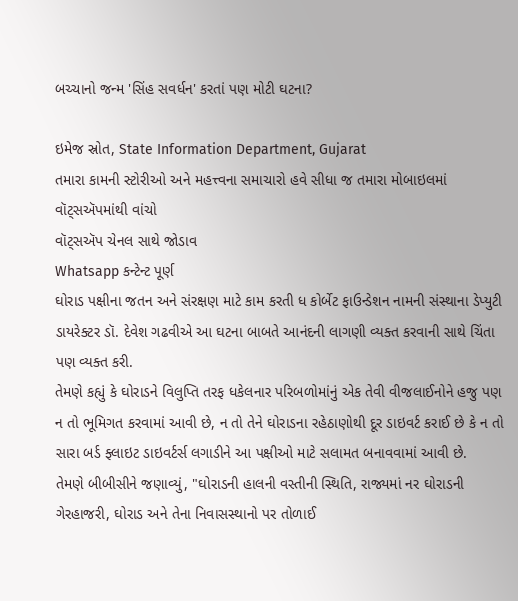બચ્ચાનો જન્મ 'સિંહ સવર્ધન' કરતાં પણ મોટી ઘટના?

ઇમેજ સ્રોત, State Information Department, Gujarat
તમારા કામની સ્ટોરીઓ અને મહત્ત્વના સમાચારો હવે સીધા જ તમારા મોબાઇલમાં વૉટ્સઍપમાંથી વાંચો
વૉટ્સઍપ ચેનલ સાથે જોડાવ
Whatsapp કન્ટેન્ટ પૂર્ણ
ઘોરાડ પક્ષીના જતન અને સંરક્ષણ માટે કામ કરતી ધ કોર્બેટ ફાઉન્ડેશન નામની સંસ્થાના ડેપ્યુટી ડાયરેક્ટર ડૉ. દેવેશ ગઢવીએ આ ઘટના બાબતે આનંદની લાગણી વ્યક્ત કરવાની સાથે ચિંતા પણ વ્યક્ત કરી.
તેમણે કહ્યું કે ઘોરાડને વિલુપ્તિ તરફ ધકેલનાર પરિબળોમાંનું એક તેવી વીજલાઈનોને હજુ પણ ન તો ભૂમિગત કરવામાં આવી છે, ન તો તેને ઘોરાડના રહેઠાણોથી દૂર ડાઇવર્ટ કરાઈ છે કે ન તો સારા બર્ડ ફ્લાઇટ ડાઇવર્ટર્સ લગાડીને આ પક્ષીઓ માટે સલામત બનાવવામાં આવી છે.
તેમણે બીબીસીને જણાવ્યું, "ઘોરાડની હાલની વસ્તીની સ્થિતિ, રાજ્યમાં નર ઘોરાડની ગેરહાજરી, ઘોરાડ અને તેના નિવાસસ્થાનો પર તોળાઈ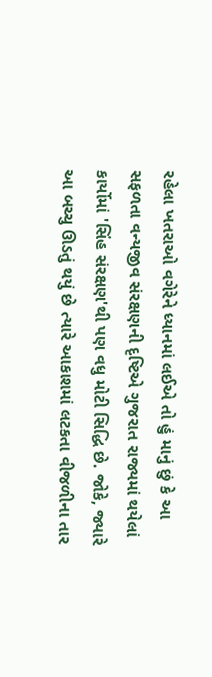રહેલા ખતરાઓ વગેરેને ધ્યાનમાં લઈએ તો હું માનું છું કે આ સફળતા વન્યજીવ સંરક્ષણની દૃષ્ટિએ ગુજરાત રાજ્યમાં થયેલાં કાર્યોમાં 'સિંહ સંરક્ષણ'થી પણ વધુ મોટી સિદ્ધિ છે. જોકે, જ્યારે આ બચ્ચુ ઊડતું થયું છે ત્યારે આકાશમાં લટકતા વીજળીના તાર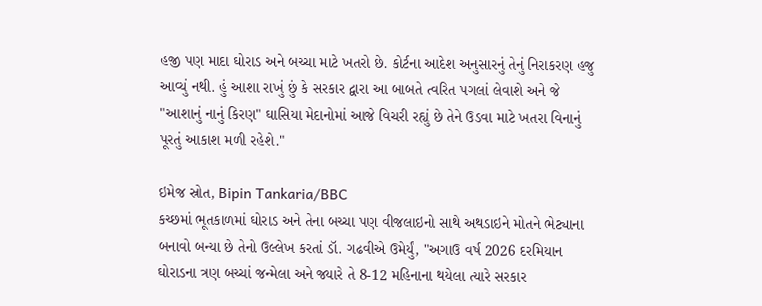હજી પણ માદા ઘોરાડ અને બચ્ચા માટે ખતરો છે. કોર્ટના આદેશ અનુસારનું તેનું નિરાકરણ હજુ આવ્યું નથી. હું આશા રાખું છું કે સરકાર દ્વારા આ બાબતે ત્વરિત પગલાં લેવાશે અને જે "આશાનું નાનું કિરણ" ઘાસિયા મેદાનોમાં આજે વિચરી રહ્યું છે તેને ઉડવા માટે ખતરા વિનાનું પૂરતું આકાશ મળી રહેશે."

ઇમેજ સ્રોત, Bipin Tankaria/BBC
કચ્છમાં ભૂતકાળમાં ઘોરાડ અને તેના બચ્ચા પણ વીજલાઇનો સાથે અથડાઇને મોતને ભેટ્યાના બનાવો બન્યા છે તેનો ઉલ્લેખ કરતાં ડૉ. ગઢવીએ ઉમેર્યું, "અગાઉ વર્ષ 2026 દરમિયાન ઘોરાડના ત્રણ બચ્ચાં જન્મેલા અને જ્યારે તે 8-12 મહિનાના થયેલા ત્યારે સરકાર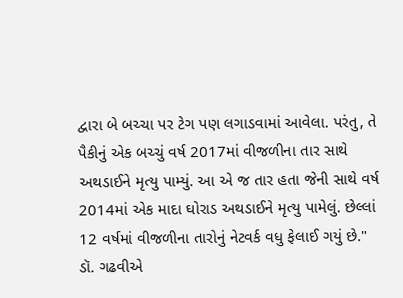દ્વારા બે બચ્ચા પર ટેગ પણ લગાડવામાં આવેલા. પરંતુ, તે પૈકીનું એક બચ્ચું વર્ષ 2017માં વીજળીના તાર સાથે અથડાઈને મૃત્યુ પામ્યું. આ એ જ તાર હતા જેની સાથે વર્ષ 2014માં એક માદા ઘોરાડ અથડાઈને મૃત્યુ પામેલું. છેલ્લાં 12 વર્ષમાં વીજળીના તારોનું નેટવર્ક વધુ ફેલાઈ ગયું છે."
ડૉ. ગઢવીએ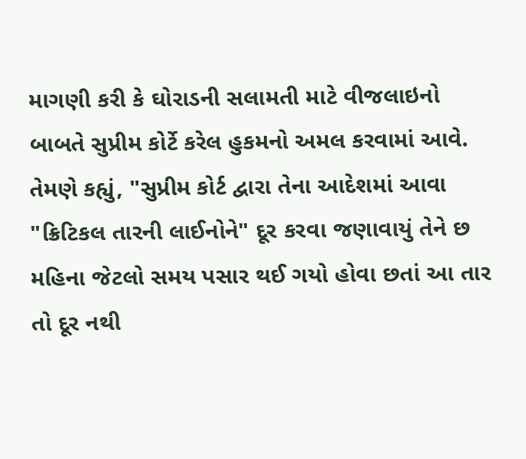માગણી કરી કે ઘોરાડની સલામતી માટે વીજલાઇનો બાબતે સુપ્રીમ કોર્ટે કરેલ હુકમનો અમલ કરવામાં આવે. તેમણે કહ્યું, "સુપ્રીમ કોર્ટ દ્વારા તેના આદેશમાં આવા "ક્રિટિકલ તારની લાઈનોને" દૂર કરવા જણાવાયું તેને છ મહિના જેટલો સમય પસાર થઈ ગયો હોવા છતાં આ તાર તો દૂર નથી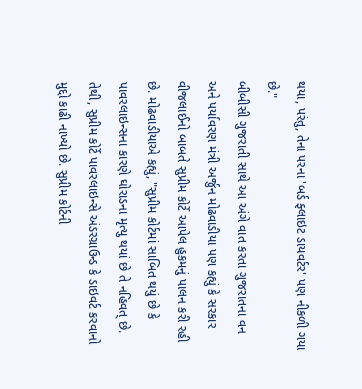થયા, પરંતુ, તેના પરના 'બર્ડ ફ્લાઇટ ડાયવર્ટર' પણ નીકળી ગયા છે."
બીબીસી ગુજરાતી સાથે આ અંગે વાત કરતા ગુજરાતના વન અને પર્યાવરણ મંત્રી અર્જુન મોઢવાડીયા પણ કહ્યું કે સરકાર વીજલાઈનો બાબતે સુપ્રીમ કોર્ટે આપેલ હુકમનું પાલન કરી રહી છે. મોઢવાડીયાએ કહ્યું, "સુપ્રીમ કોર્ટમાં સાબિત થયું છે કે પાવરલાઇન્સના કારણે ઘોરાડના મૃત્યુ થયાં છે તે નહિવત્ છે. તેથી, સુપ્રીમ કોર્ટે પાવરલાઇન્સે અંડરગ્રાઉન્ડ કે ડાઇવર્ટ કરવાનો મુદ્દો કાઢી નાખ્યો છે. સુપ્રીમ કોર્ટની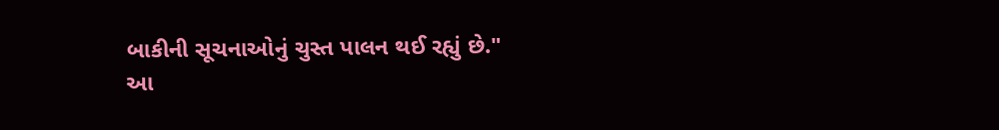બાકીની સૂચનાઓનું ચુસ્ત પાલન થઈ રહ્યું છે."
આ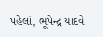પહેલાં, ભૂપેન્દ્ર યાદવે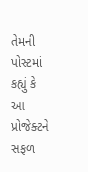તેમની પોસ્ટમાં કહ્યું કે આ પ્રોજેક્ટને સફળ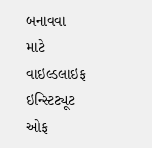બનાવવા માટે વાઇલ્ડલાઇફ ઇન્સ્ટિટ્યૂટ ઓફ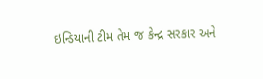ઇન્ડિયાની ટીમ તેમ જ કેન્દ્ર સરકાર અને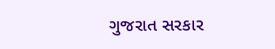ગુજરાત સરકાર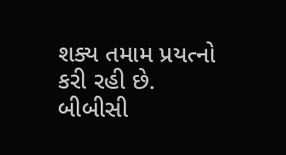શક્ય તમામ પ્રયત્નો કરી રહી છે.
બીબીસી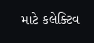માટે કલેક્ટિવ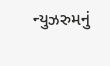ન્યુઝરુમનું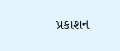પ્રકાશન